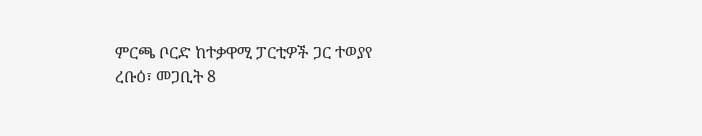ምርጫ ቦርድ ከተቃዋሚ ፓርቲዎች ጋር ተወያየ
ረቡዕ፣ መጋቢት 8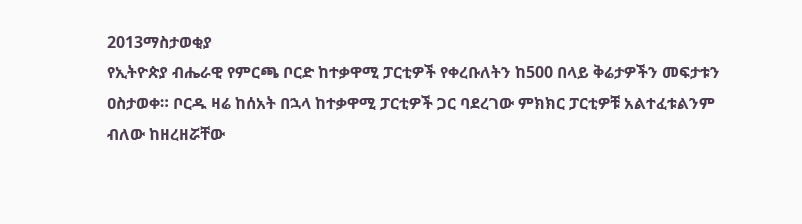2013ማስታወቂያ
የኢትዮጵያ ብሔራዊ የምርጫ ቦርድ ከተቃዋሚ ፓርቲዎች የቀረቡለትን ከ500 በላይ ቅሬታዎችን መፍታቱን ዐስታወቀ። ቦርዱ ዛሬ ከሰአት በኋላ ከተቃዋሚ ፓርቲዎች ጋር ባደረገው ምክክር ፓርቲዎቹ አልተፈቱልንም ብለው ከዘረዘሯቸው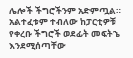ሌሎች ችግሮችንም አድምጧል። አልተፈቱም ተብለው ከፓርቲዎቹ የቀረቡ ችግሮች ወደፊት መፍትኄ እንደሚሰጣቸው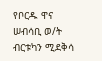የቦርዱ ዋና ሠብሳቢ ወ/ት ብርቱካን ሚደቅሳ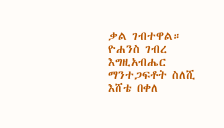ቃል ገብተዋል።
ዮሐንስ ገብረ እግዚአብሔር
ማንተጋፍቶት ስለሺ
እሸቴ በቀለ